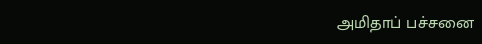அமிதாப் பச்சனை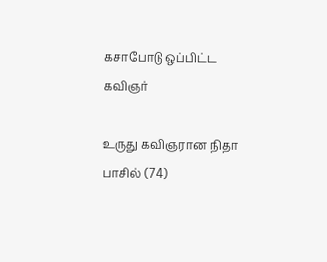கசாபோடு ஒப்பிட்ட கவிஞர்

உருது கவிஞரான நிதா பாசில் (74)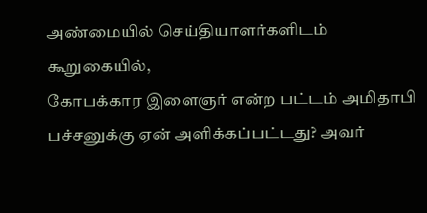அண்மையில் செய்தியாளர்களிடம் கூறுகையில்,
கோபக்கார இளைஞர் என்ற பட்டம் அமிதாபி பச்சனுக்கு ஏன் அளிக்கப்பட்டது? அவர்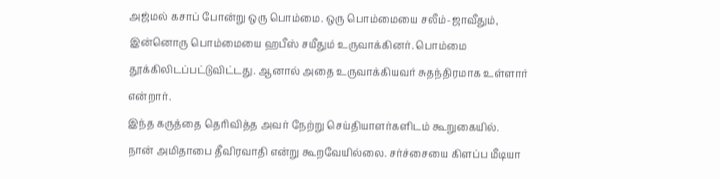அஜ்மல் கசாப் போன்று ஒரு பொம்மை. ஒரு பொம்மையை சலீம்-ஜாவீதும், இன்னொரு பொம்மையை ஹபீஸ் சயீதும் உருவாக்கினர். பொம்மை தூக்கிலிடப்பட்டுவிட்டது. ஆனால் அதை உருவாக்கியவர் சுதந்திரமாக உள்ளார் என்றார்.
இந்த கருத்தை தெரிவித்த அவர் நேற்று செய்தியாளர்களிடம் கூறுகையில்.
நான் அமிதாபை தீவிரவாதி என்று கூறவேயில்லை. சர்ச்சையை கிளப்ப மீடியா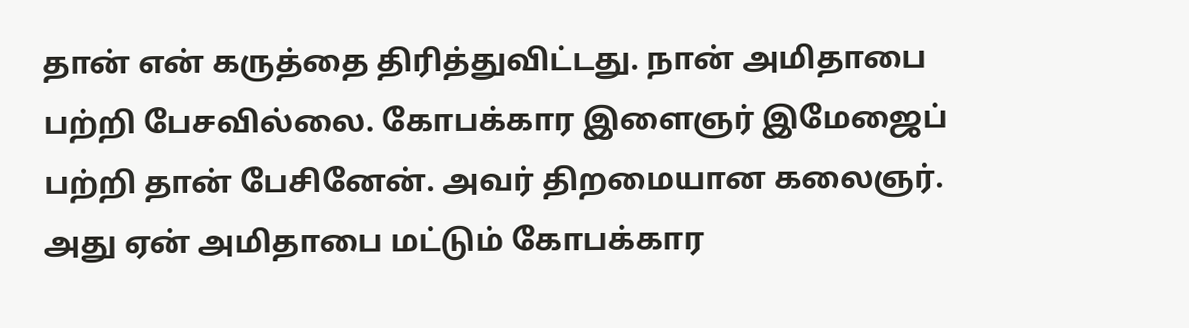தான் என் கருத்தை திரித்துவிட்டது. நான் அமிதாபை பற்றி பேசவில்லை. கோபக்கார இளைஞர் இமேஜைப் பற்றி தான் பேசினேன். அவர் திறமையான கலைஞர். அது ஏன் அமிதாபை மட்டும் கோபக்கார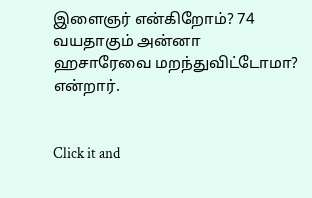இளைஞர் என்கிறோம்? 74 வயதாகும் அன்னா ஹசாரேவை மறந்துவிட்டோமா? என்றார்.


Click it and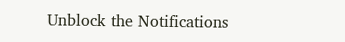Unblock the Notifications